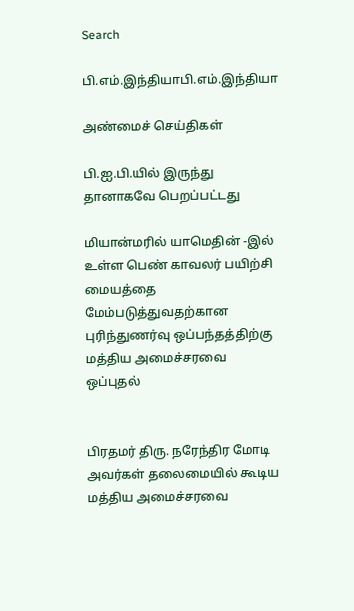Search

பி.எம்.இந்தியாபி.எம்.இந்தியா

அண்மைச் செய்திகள்

பி.ஐ.பி.யில் இருந்து தானாகவே பெறப்பட்டது

மியான்மரில் யாமெதின் -இல் உள்ள பெண் காவலர் பயிற்சி மையத்தை மேம்படுத்துவதற்கான புரிந்துணர்வு ஒப்பந்தத்திற்கு மத்திய அமைச்சரவை ஒப்புதல்


பிரதமர் திரு. நரேந்திர மோடி அவர்கள் தலைமையில் கூடிய மத்திய அமைச்சரவை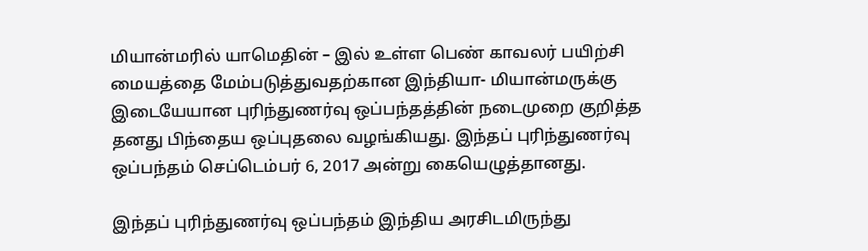மியான்மரில் யாமெதின் – இல் உள்ள பெண் காவலர் பயிற்சி மையத்தை மேம்படுத்துவதற்கான இந்தியா- மியான்மருக்கு இடையேயான புரிந்துணர்வு ஒப்பந்தத்தின் நடைமுறை குறித்த தனது பிந்தைய ஒப்புதலை வழங்கியது. இந்தப் புரிந்துணர்வு ஒப்பந்தம் செப்டெம்பர் 6, 2017 அன்று கையெழுத்தானது.

இந்தப் புரிந்துணர்வு ஒப்பந்தம் இந்திய அரசிடமிருந்து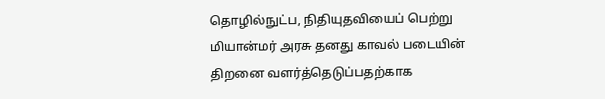தொழில்நுட்ப, நிதியுதவியைப் பெற்று மியான்மர் அரசு தனது காவல் படையின் திறனை வளர்த்தெடுப்பதற்காக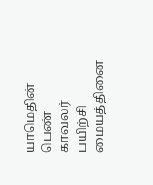யாமெதின் பெண் காவலர் பயிற்சி மையத்தினை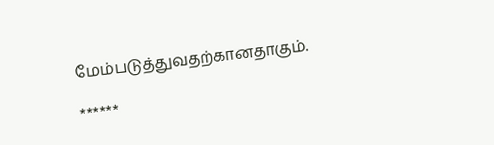மேம்படுத்துவதற்கானதாகும்.

******